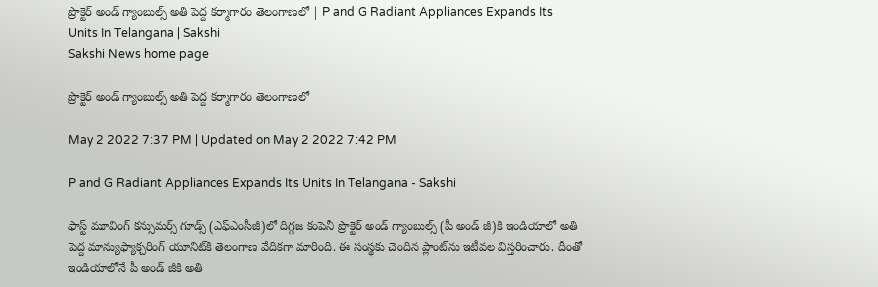ప్రొక్టెర్‌ అండ్‌ గ్యాంబుల్స్‌ అతి పెద్ద కర్మాగారం తెలంగాణలో | P and G Radiant Appliances Expands Its Units In Telangana | Sakshi
Sakshi News home page

ప్రొక్టెర్‌ అండ్‌ గ్యాంబుల్స్‌ అతి పెద్ద కర్మాగారం తెలంగాణలో

May 2 2022 7:37 PM | Updated on May 2 2022 7:42 PM

P and G Radiant Appliances Expands Its Units In Telangana - Sakshi

ఫాస్ట్ మూవింగ్‌ కన్సుమర్స్‌ గూడ్స్‌ (ఎఫ్‌ఎంసీజీ)లో దిగ్గజ కంపెనీ ప్రొక్టెర్‌ అండ్‌ గ్యాంబుల్స్‌ (పీ అండ్‌ జీ)కి ఇండియాలో అతి పెద్ద మాన్యుఫ్యాక్చరింగ్‌ యూనిట్‌కి తెలంగాణ వేదికగా మారింది. ఈ సంస్థకు చెందిన ప్లాంట్‌ను ఇటీవల విస్తరించారు. దీంతో ఇండియాలోనే పీ అండ్‌ జీకి అతి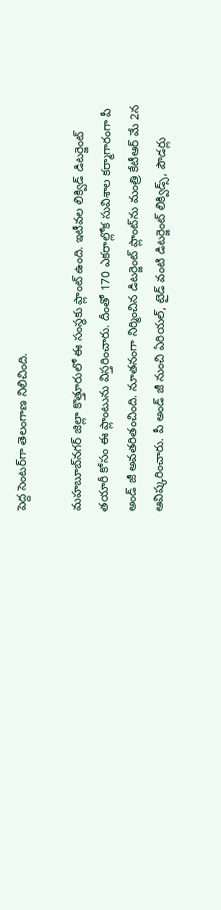పెద్ద సెంటర్‌గా తెలంగాణ నిలిచింది.

మహబూబ్‌నగర్‌ జిల్లా కొత్తూరులో ఈ సంస్థకు ప్లాంట్‌ ఉంది. ఇటీవల లిక్విడ్‌ డిటర్జెంట్‌ తయారీ కోసం ఈ ప్లాంటును విస్తరించారు. దీంతో 170 ఎకరాల్లోక సువిశాల కర్మాగారంగా పీ అండ్‌ జీ అవతరితంచింది. నూతనంగా నిర్మించిన డిటర్జెంట్‌ ప్లాంట్‌ను మంత్రి కేటీఆర్‌ మే 2న ఆవిష్కరించారు. పీ అండ్‌ జీ నుంచి ఏరియల్‌, టైడ్‌ వంటి డిటర్జెంట్‌ లిక్విడ్స్‌, పౌడర్లు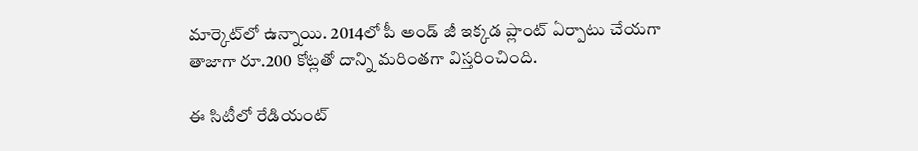మార్కెట్‌లో ఉన్నాయి. 2014లో పీ అండ్‌ జీ ఇక్కడ ప్లాంట్‌ ఏర్పాటు చేయగా తాజాగా రూ.200 కోట్లతో దాన్ని మరింతగా విస్తరించింది.

ఈ సిటీలో రేడియంట్‌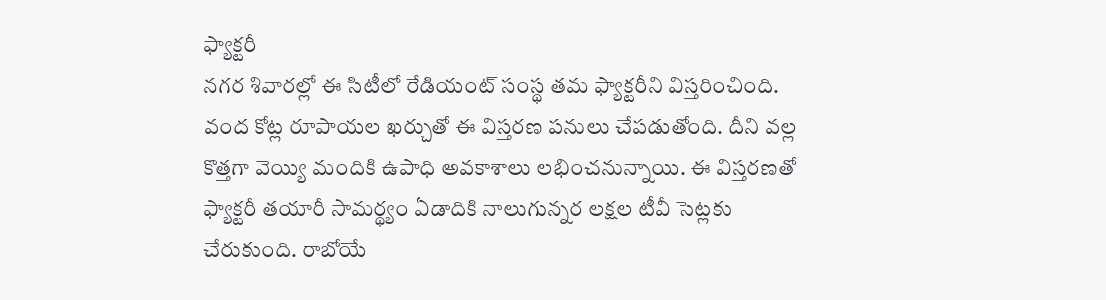ఫ్యాక్టరీ
నగర శివారల్లో ఈ సిటీలో రేడియంట్‌ సంస్థ తమ ఫ్యా‍క్టరీని విస్తరించింది. వంద కోట్ల రూపాయల ఖర్చుతో ఈ విస్తరణ పనులు చేపడుతోంది. దీని వల్ల కొత్తగా వెయ్యి మందికి ఉపాధి అవకాశాలు లభించనున్నాయి. ఈ విస్తరణతో ఫ్యాక్టరీ తయారీ సామర్థ్యం ఏడాదికి నాలుగున్నర లక్షల టీవీ సెట్లకు చేరుకుంది. రాబోయే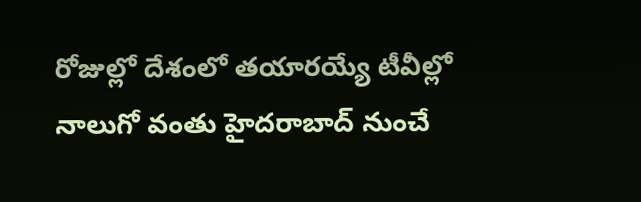రోజుల్లో దేశంలో తయారయ్యే టీవీల్లో నాలుగో వంతు హైదరాబాద్‌ నుంచే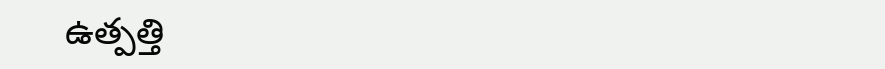ఉత్పత్తి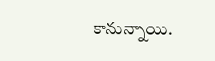కానున్నాయి.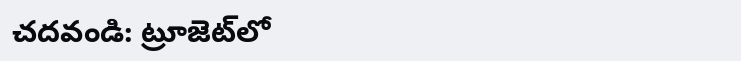చదవండి: ట్రూజెట్‌లో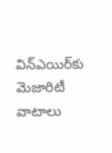విన్‌ఎయిర్‌కు మెజారిటీ వాటాలు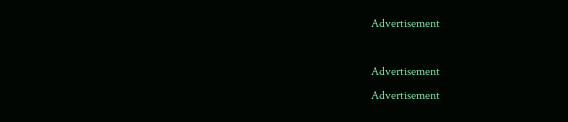Advertisement

Advertisement
Advertisement